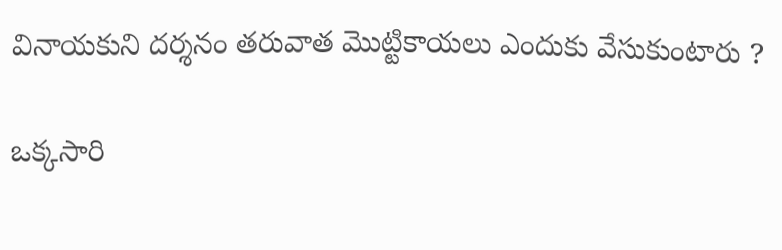వినాయకుని దర్శనం తరువాత మొట్టికాయలు ఎందుకు వేసుకుంటారు ?

ఒక్కసారి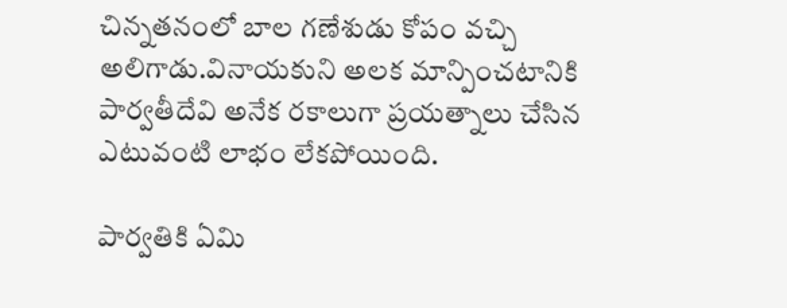చిన్నతనంలో బాల గణేశుడు కోపం వచ్చి అలిగాడు.వినాయకుని అలక మాన్పించటానికి పార్వతీదేవి అనేక రకాలుగా ప్రయత్నాలు చేసిన ఎటువంటి లాభం లేకపోయింది.

పార్వతికి ఏమి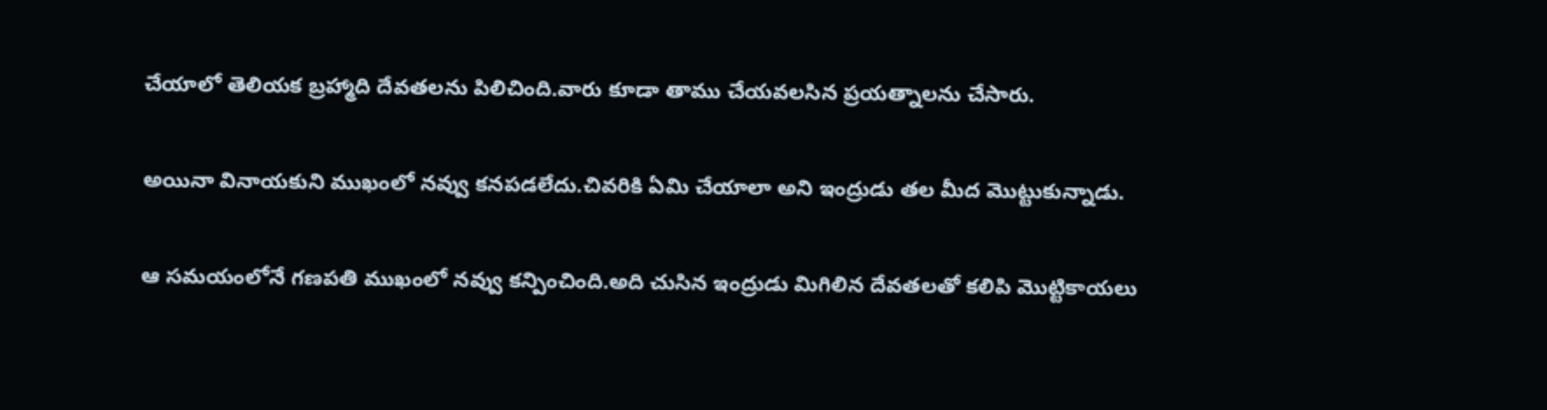చేయాలో తెలియక బ్రహ్మాది దేవతలను పిలిచింది.వారు కూడా తాము చేయవలసిన ప్రయత్నాలను చేసారు.

అయినా వినాయకుని ముఖంలో నవ్వు కనపడలేదు.చివరికి ఏమి చేయాలా అని ఇంద్రుడు తల మీద మొట్టుకున్నాడు.

ఆ సమయంలోనే గణపతి ముఖంలో నవ్వు కన్పించింది.అది చుసిన ఇంద్రుడు మిగిలిన దేవతలతో కలిపి మొట్టికాయలు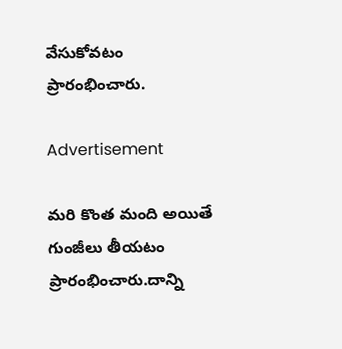వేసుకోవటం ప్రారంభించారు.

Advertisement

మరి కొంత మంది అయితే గుంజీలు తీయటం ప్రారంభించారు.దాన్ని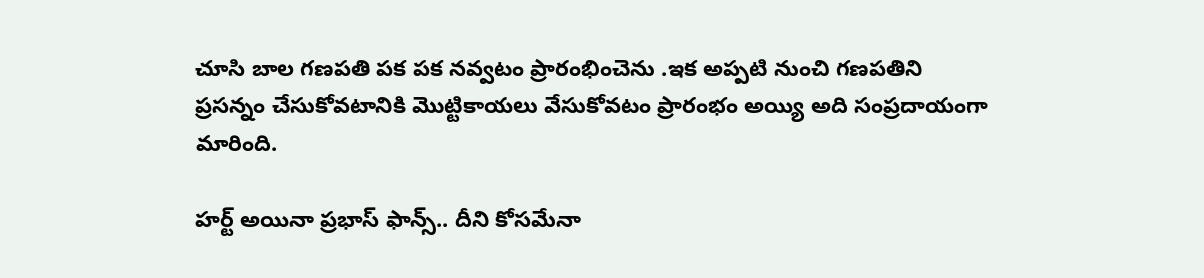చూసి బాల గణపతి పక పక నవ్వటం ప్రారంభించెను .ఇక అప్పటి నుంచి గణపతిని ప్రసన్నం చేసుకోవటానికి మొట్టికాయలు వేసుకోవటం ప్రారంభం అయ్యి అది సంప్రదాయంగా మారింది.

హర్ట్ అయినా ప్రభాస్ ఫాన్స్.. దీని కోసమేనా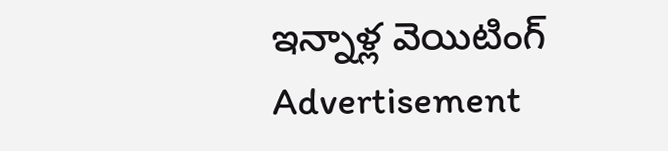ఇన్నాళ్ల వెయిటింగ్
Advertisement